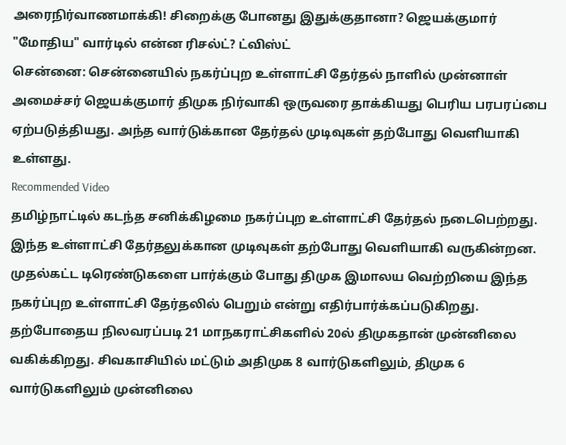அரைநிர்வாணமாக்கி! சிறைக்கு போனது இதுக்குதானா? ஜெயக்குமார் "மோதிய" வார்டில் என்ன ரிசல்ட்? ட்விஸ்ட்
சென்னை: சென்னையில் நகர்ப்புற உள்ளாட்சி தேர்தல் நாளில் முன்னாள் அமைச்சர் ஜெயக்குமார் திமுக நிர்வாகி ஒருவரை தாக்கியது பெரிய பரபரப்பை ஏற்படுத்தியது. அந்த வார்டுக்கான தேர்தல் முடிவுகள் தற்போது வெளியாகி உள்ளது.
Recommended Video
தமிழ்நாட்டில் கடந்த சனிக்கிழமை நகர்ப்புற உள்ளாட்சி தேர்தல் நடைபெற்றது. இந்த உள்ளாட்சி தேர்தலுக்கான முடிவுகள் தற்போது வெளியாகி வருகின்றன. முதல்கட்ட டிரெண்டுகளை பார்க்கும் போது திமுக இமாலய வெற்றியை இந்த நகர்ப்புற உள்ளாட்சி தேர்தலில் பெறும் என்று எதிர்பார்க்கப்படுகிறது.
தற்போதைய நிலவரப்படி 21 மாநகராட்சிகளில் 20ல் திமுகதான் முன்னிலை வகிக்கிறது. சிவகாசியில் மட்டும் அதிமுக 8 வார்டுகளிலும், திமுக 6 வார்டுகளிலும் முன்னிலை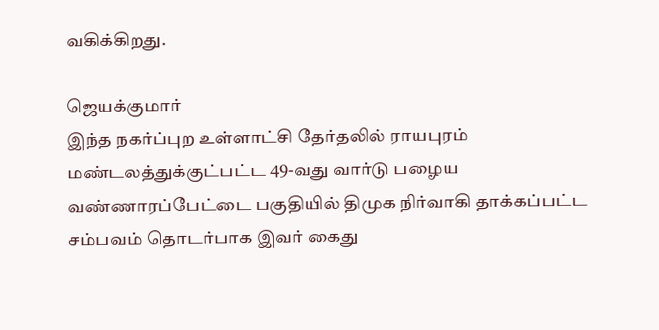வகிக்கிறது.

ஜெயக்குமார்
இந்த நகர்ப்புற உள்ளாட்சி தேர்தலில் ராயபுரம் மண்டலத்துக்குட்பட்ட 49-வது வார்டு பழைய வண்ணாரப்பேட்டை பகுதியில் திமுக நிர்வாகி தாக்கப்பட்ட சம்பவம் தொடர்பாக இவர் கைது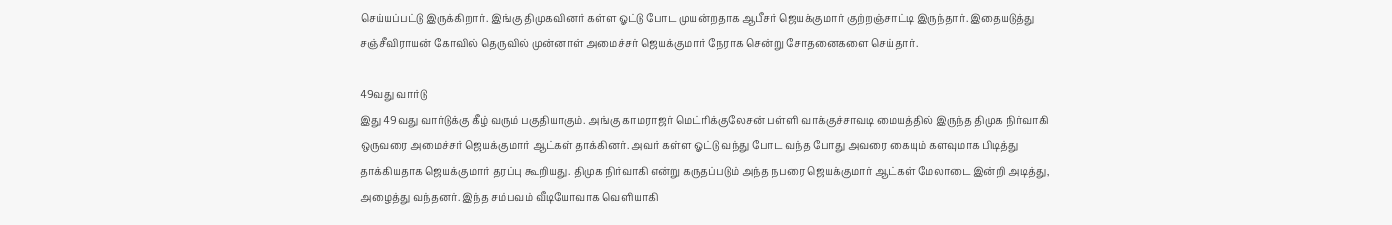செய்யப்பட்டு இருக்கிறார். இங்கு திமுகவினர் கள்ள ஓட்டு போட முயன்றதாக ஆபீசர் ஜெயக்குமார் குற்றஞ்சாட்டி இருந்தார். இதையடுத்து சஞ்சீவிராயன் கோவில் தெருவில் முன்னாள் அமைச்சர் ஜெயக்குமார் நேராக சென்று சோதனைகளை செய்தார்.

49வது வார்டு
இது 49வது வார்டுக்கு கீழ் வரும் பகுதியாகும். அங்கு காமராஜர் மெட்ரிக்குலேசன் பள்ளி வாக்குச்சாவடி மையத்தில் இருந்த திமுக நிர்வாகி ஒருவரை அமைச்சர் ஜெயக்குமார் ஆட்கள் தாக்கினர். அவர் கள்ள ஓட்டு வந்து போட வந்த போது அவரை கையும் களவுமாக பிடித்து தாக்கியதாக ஜெயக்குமார் தரப்பு கூறியது. திமுக நிர்வாகி என்று கருதப்படும் அந்த நபரை ஜெயக்குமார் ஆட்கள் மேலாடை இன்றி அடித்து, அழைத்து வந்தனர். இந்த சம்பவம் வீடியோவாக வெளியாகி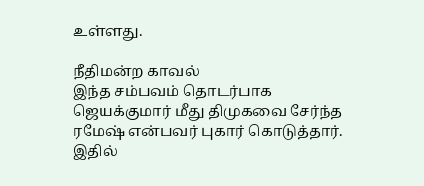உள்ளது.

நீதிமன்ற காவல்
இந்த சம்பவம் தொடர்பாக ஜெயக்குமார் மீது திமுகவை சேர்ந்த ரமேஷ் என்பவர் புகார் கொடுத்தார். இதில்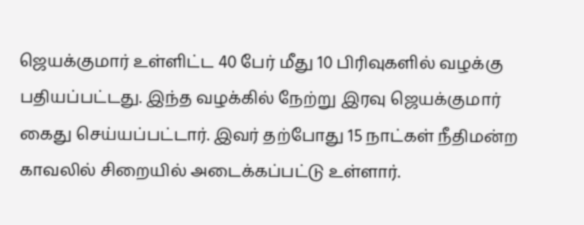ஜெயக்குமார் உள்ளிட்ட 40 பேர் மீது 10 பிரிவுகளில் வழக்கு பதியப்பட்டது. இந்த வழக்கில் நேற்று இரவு ஜெயக்குமார் கைது செய்யப்பட்டார். இவர் தற்போது 15 நாட்கள் நீதிமன்ற காவலில் சிறையில் அடைக்கப்பட்டு உள்ளார்.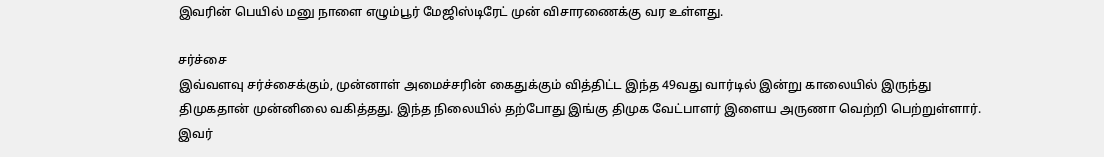இவரின் பெயில் மனு நாளை எழும்பூர் மேஜிஸ்டிரேட் முன் விசாரணைக்கு வர உள்ளது.

சர்ச்சை
இவ்வளவு சர்ச்சைக்கும், முன்னாள் அமைச்சரின் கைதுக்கும் வித்திட்ட இந்த 49வது வார்டில் இன்று காலையில் இருந்து திமுகதான் முன்னிலை வகித்தது. இந்த நிலையில் தற்போது இங்கு திமுக வேட்பாளர் இளைய அருணா வெற்றி பெற்றுள்ளார். இவர்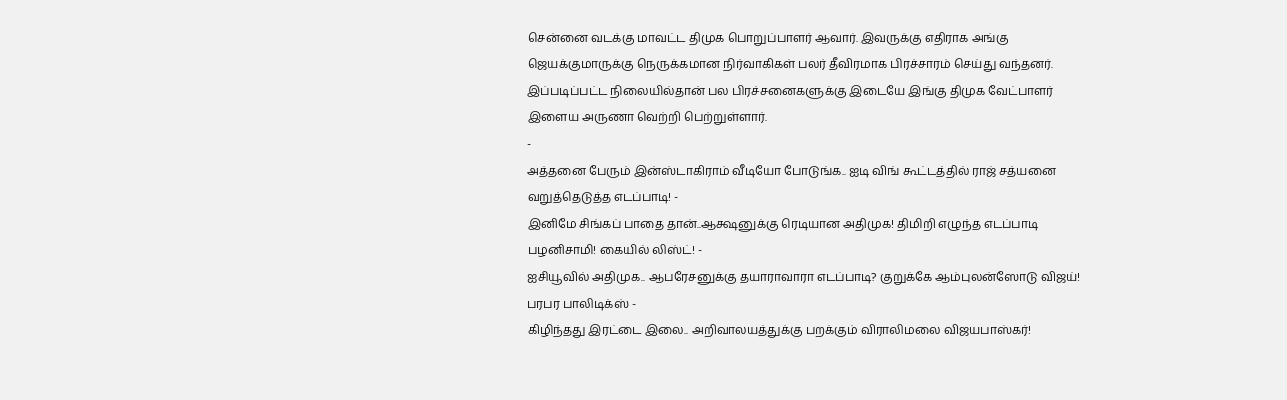சென்னை வடக்கு மாவட்ட திமுக பொறுப்பாளர் ஆவார். இவருக்கு எதிராக அங்கு ஜெயக்குமாருக்கு நெருக்கமான நிர்வாகிகள் பலர் தீவிரமாக பிரச்சாரம் செய்து வந்தனர். இப்படிப்பட்ட நிலையில்தான் பல பிரச்சனைகளுக்கு இடையே இங்கு திமுக வேட்பாளர் இளைய அருணா வெற்றி பெற்றுள்ளார்.
-
அத்தனை பேரும் இன்ஸ்டாகிராம் வீடியோ போடுங்க.. ஐடி விங் கூட்டத்தில் ராஜ் சத்யனை வறுத்தெடுத்த எடப்பாடி! -
இனிமே சிங்கப் பாதை தான்..ஆக்ஷனுக்கு ரெடியான அதிமுக! திமிறி எழுந்த எடப்பாடி பழனிசாமி! கையில் லிஸ்ட்! -
ஐசியூவில் அதிமுக.. ஆபரேசனுக்கு தயாராவாரா எடப்பாடி? குறுக்கே ஆம்புலன்ஸோடு விஜய்! பரபர பாலிடிக்ஸ் -
கிழிந்தது இரட்டை இலை.. அறிவாலயத்துக்கு பறக்கும் விராலிமலை விஜயபாஸ்கர்!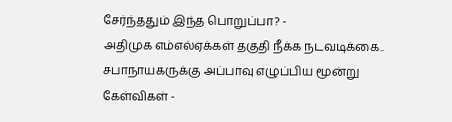சேர்ந்ததும் இந்த பொறுப்பா? -
அதிமுக எம்எல்ஏக்கள் தகுதி நீக்க நடவடிக்கை.. சபாநாயகருக்கு அப்பாவு எழுப்பிய மூன்று கேள்விகள் -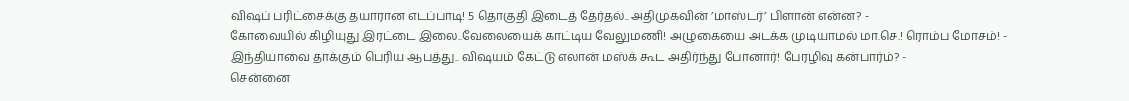விஷப் பரிட்சைக்கு தயாரான எடப்பாடி! 5 தொகுதி இடைத் தேர்தல்.. அதிமுகவின் ’மாஸ்டர்’ பிளான் என்ன? -
கோவையில் கிழியுது இரட்டை இலை..வேலையைக் காட்டிய வேலுமணி! அழுகையை அடக்க முடியாமல் மா.செ.! ரொம்ப மோசம்! -
இந்தியாவை தாக்கும் பெரிய ஆபத்து.. விஷயம் கேட்டு எலான் மஸ்க் கூட அதிர்ந்து போனார்! பேரழிவு கன்பார்ம்? -
சென்னை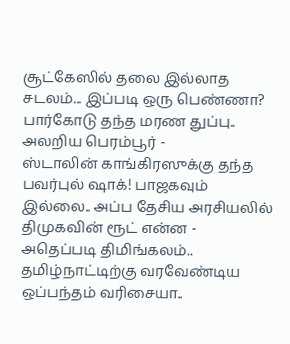சூட்கேஸில் தலை இல்லாத சடலம்... இப்படி ஒரு பெண்ணா? பார்கோடு தந்த மரண துப்பு.. அலறிய பெரம்பூர் -
ஸ்டாலின் காங்கிரஸுக்கு தந்த பவர்புல் ஷாக்! பாஜகவும் இல்லை.. அப்ப தேசிய அரசியலில் திமுகவின் ரூட் என்ன -
அதெப்படி திமிங்கலம்.. தமிழ்நாட்டிற்கு வரவேண்டிய ஒப்பந்தம் வரிசையா..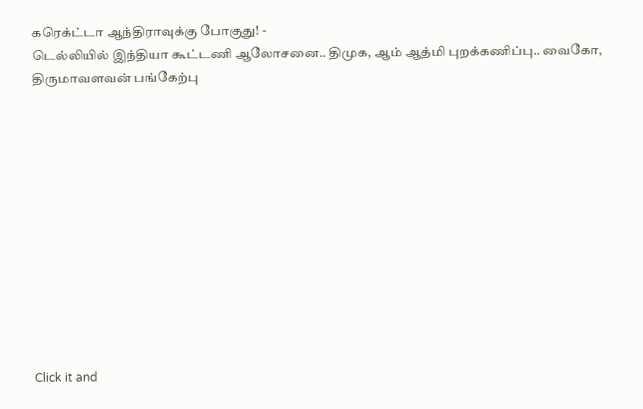கரெக்ட்டா ஆந்திராவுக்கு போகுது! -
டெல்லியில் இந்தியா கூட்டணி ஆலோசனை.. திமுக, ஆம் ஆத்மி புறக்கணிப்பு.. வைகோ, திருமாவளவன் பங்கேற்பு












Click it and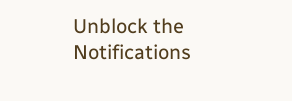Unblock the Notifications